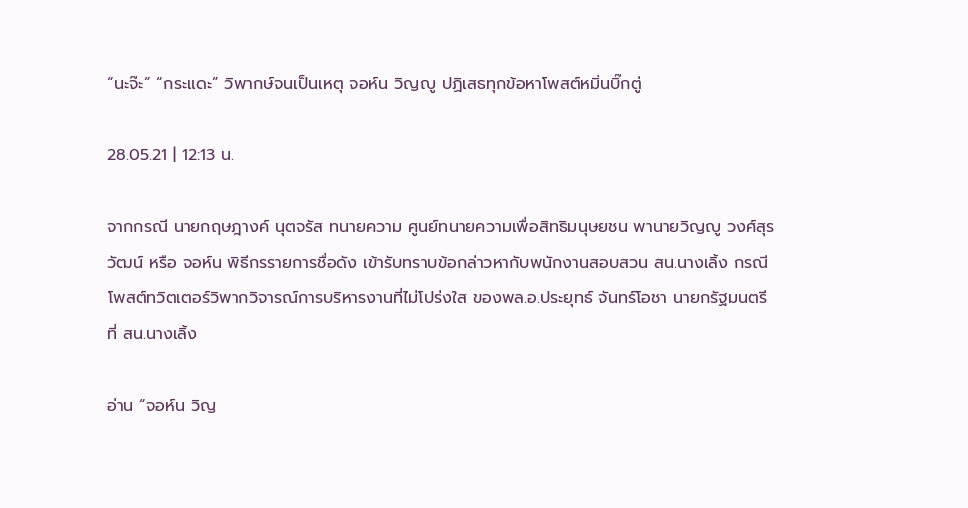“นะจ๊ะ” “กระแดะ” วิพากษ์จนเป็นเหตุ จอห์น วิญญู ปฏิเสธทุกข้อหาโพสต์หมิ่นบิ๊กตู่

28.05.21 | 12:13 น.

จากกรณี นายกฤษฎางค์ นุตจรัส ทนายความ ศูนย์ทนายความเพื่อสิทธิมนุษยชน พานายวิญญู วงศ์สุรวัฒน์ หรือ จอห์น พิธีกรรายการชื่อดัง เข้ารับทราบข้อกล่าวหากับพนักงานสอบสวน สน.นางเลิ้ง กรณีโพสต์ทวิตเตอร์วิพากวิจารณ์การบริหารงานที่ไม่โปร่งใส ของพล.อ.ประยุทธ์ จันทร์โอชา นายกรัฐมนตรี ที่ สน.นางเลิ้ง

อ่าน “จอห์น วิญ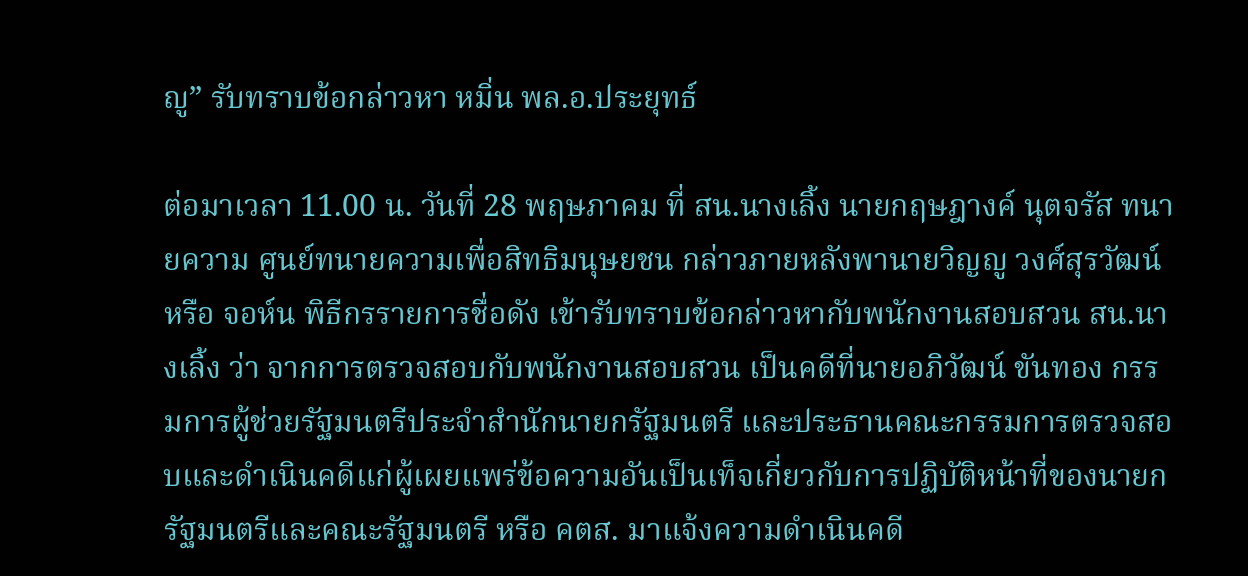ญู” รับทราบข้อกล่าวหา หมิ่น พล.อ.ประยุทธ์

ต่อมาเวลา 11.00 น. วันที่ 28 พฤษภาคม ที่ สน.นางเลิ้ง นายกฤษฎางค์ นุตจรัส ทนายความ ศูนย์ทนายความเพื่อสิทธิมนุษยชน กล่าวภายหลังพานายวิญญู วงศ์สุรวัฒน์ หรือ จอห์น พิธีกรรายการชื่อดัง เข้ารับทราบข้อกล่าวหากับพนักงานสอบสวน สน.นางเลิ้ง ว่า จากการตรวจสอบกับพนักงานสอบสวน เป็นคดีที่นายอภิวัฒน์ ขันทอง กรรมการผู้ช่วยรัฐมนตรีประจำสำนักนายกรัฐมนตรี และประธานคณะกรรมการตรวจสอบและดำเนินคดีแก่ผู้เผยแพร่ข้อความอันเป็นเท็จเกี่ยวกับการปฏิบัติหน้าที่ของนายกรัฐมนตรีและคณะรัฐมนตรี หรือ คตส. มาแจ้งความดำเนินคดี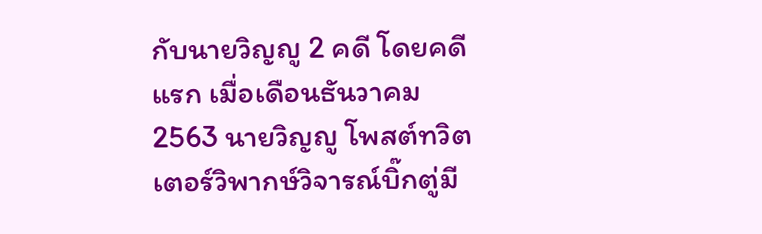กับนายวิญญู 2 คดี โดยคดีแรก เมื่อเดือนธันวาคม 2563 นายวิญญู โพสต์ทวิตเตอร์วิพากษ์วิจารณ์บิ๊กตู่มี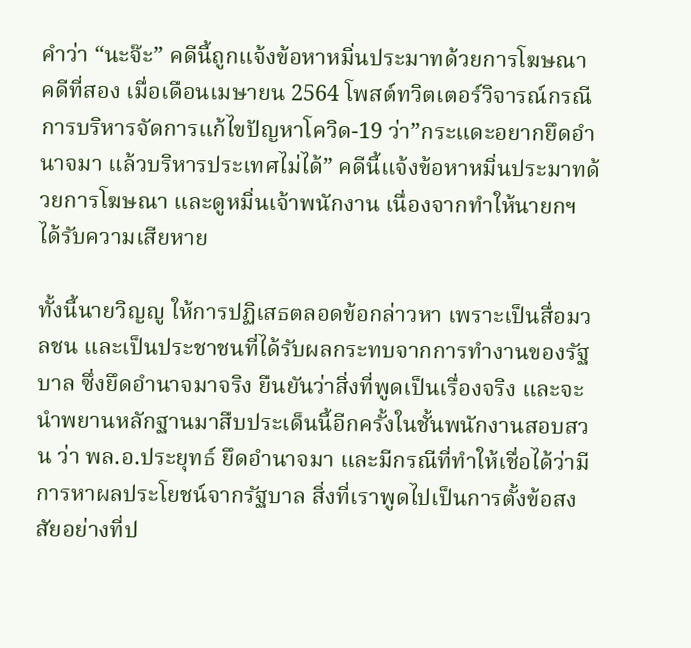คำว่า “นะจ๊ะ” คดีนี้ถูกแจ้งข้อหาหมิ่นประมาทด้วยการโฆษณา คดีที่สอง เมื่อเดือนเมษายน 2564 โพสต์ทวิตเตอร์วิจารณ์กรณีการบริหารจัดการแก้ไขปัญหาโควิด-19 ว่า”กระแดะอยากยึดอำนาจมา แล้วบริหารประเทศไม่ได้” คดีนี้แจ้งข้อหาหมิ่นประมาทด้วยการโฆษณา และดูหมิ่นเจ้าพนักงาน เนื่องจากทำให้นายกฯ ได้รับความเสียหาย

ทั้งนี้นายวิญญู ให้การปฏิเสธตลอดข้อกล่าวหา เพราะเป็นสื่อมวลชน และเป็นประชาชนที่ได้รับผลกระทบจากการทำงานของรัฐบาล ซึ่งยึดอำนาจมาจริง ยืนยันว่าสิ่งที่พูดเป็นเรื่องจริง และจะนำพยานหลักฐานมาสืบประเด็นนี้อีกครั้งในชั้นพนักงานสอบสวน ว่า พล.อ.ประยุทธ์ ยึดอำนาจมา และมีกรณีที่ทำให้เชื่อได้ว่ามีการหาผลประโยชน์จากรัฐบาล สิ่งที่เราพูดไปเป็นการตั้งข้อสงสัยอย่างที่ป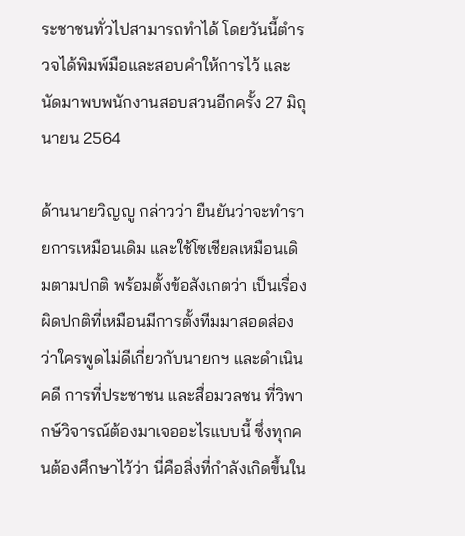ระชาชนทั่วไปสามารถทำได้ โดยวันนี้ตำรวจได้พิมพ์มือและสอบคำให้การไว้ และนัดมาพบพนักงานสอบสวนอีกครั้ง 27 มิถุนายน 2564

ด้านนายวิญญู กล่าวว่า ยืนยันว่าจะทำรายการเหมือนเดิม และใช้โซเชียลเหมือนเดิมตามปกติ พร้อมตั้งข้อสังเกตว่า เป็นเรื่องผิดปกติที่เหมือนมีการตั้งทีมมาสอดส่องว่าใครพูดไม่ดีเกี่ยวกับนายกฯ และดำเนินคดี การที่ประชาชน และสื่อมวลชน ที่วิพากษ์วิจารณ์ต้องมาเจออะไรแบบนี้ ซึ่งทุกคนต้องศึกษาไว้ว่า นี่คือสิ่งที่กำลังเกิดขึ้นใน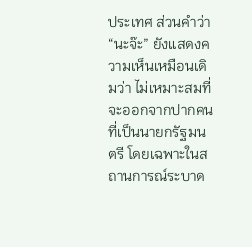ประเทศ ส่วนคำว่า “นะจ๊ะ” ยังแสดงความเห็นเหมือนเดิมว่า ไม่เหมาะสมที่จะออกจากปากคนที่เป็นนายกรัฐมนตรี โดยเฉพาะในสถานการณ์ระบาด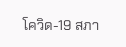โควิด-19 สภา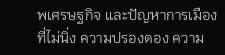พเศรษฐกิจ และปัญหาการเมืองที่ไม่นิ่ง ความปรองดอง ความ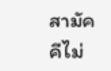สามัคคีไม่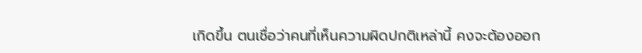เกิดขึ้น ตนเชื่อว่าคนที่เห็นความผิดปกติเหล่านี้ คงจะต้องออก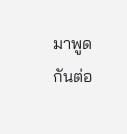มาพูดกันต่อ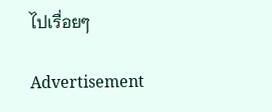ไปเรื่อยๆ

Advertisement